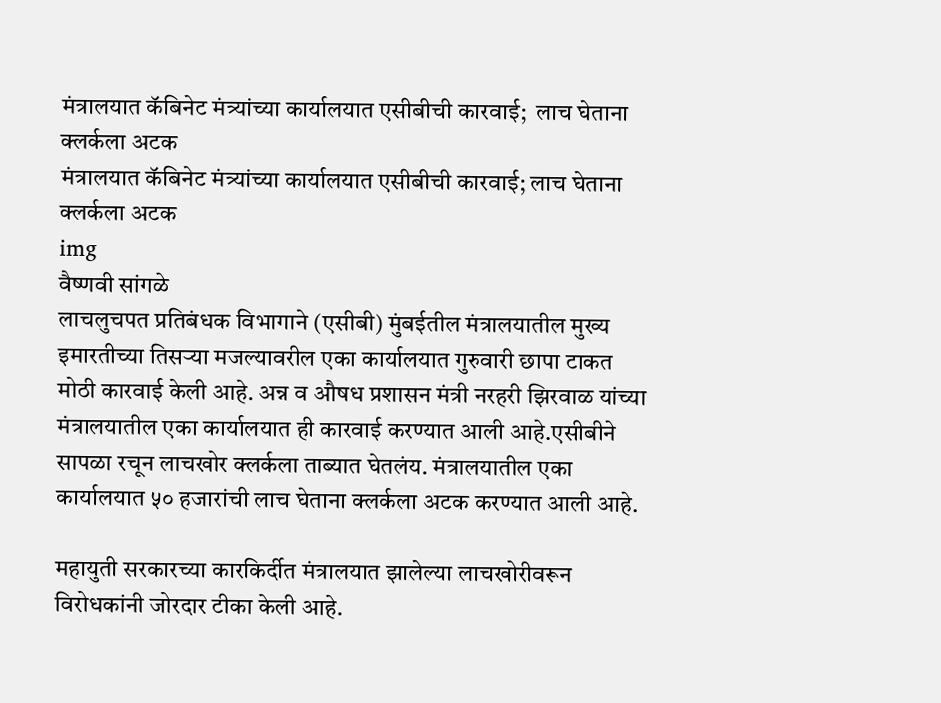मंत्रालयात कॅबिनेट मंत्र्यांच्या कार्यालयात एसीबीची कारवाई;  लाच घेताना क्लर्कला अटक
मंत्रालयात कॅबिनेट मंत्र्यांच्या कार्यालयात एसीबीची कारवाई; लाच घेताना क्लर्कला अटक
img
वैष्णवी सांगळे
लाचलुचपत प्रतिबंधक विभागाने (एसीबी) मुंबईतील मंत्रालयातील मुख्य इमारतीच्या तिसऱ्या मजल्यावरील एका कार्यालयात गुरुवारी छापा टाकत मोठी कारवाई केली आहे. अन्न व औषध प्रशासन मंत्री नरहरी झिरवाळ यांच्या मंत्रालयातील एका कार्यालयात ही कारवाई करण्यात आली आहे.एसीबीने सापळा रचून लाचखोर क्लर्कला ताब्यात घेतलंय. मंत्रालयातील एका कार्यालयात ५० हजारांची लाच घेताना क्लर्कला अटक करण्यात आली आहे.

महायुती सरकारच्या कारकिर्दीत मंत्रालयात झालेल्या लाचखोरीवरून विरोधकांनी जोरदार टीका केली आहे.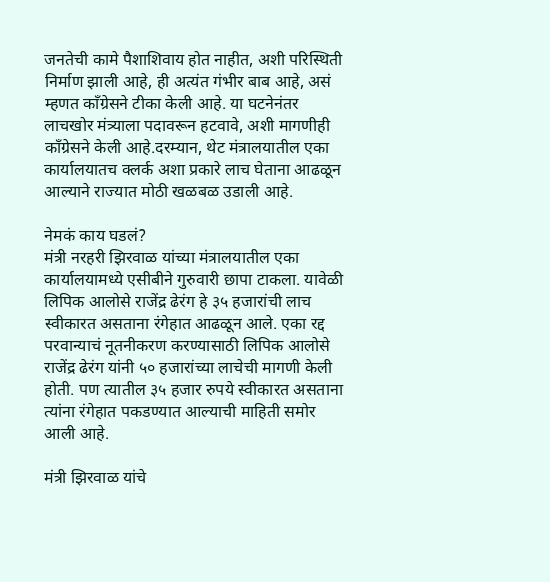जनतेची कामे पैशाशिवाय होत नाहीत, अशी परिस्थिती निर्माण झाली आहे, ही अत्यंत गंभीर बाब आहे, असं म्हणत काँग्रेसने टीका केली आहे. या घटनेनंतर लाचखोर मंत्र्याला पदावरून हटवावे, अशी मागणीही काँग्रेसने केली आहे.दरम्यान, थेट मंत्रालयातील एका कार्यालयातच क्लर्क अशा प्रकारे लाच घेताना आढळून आल्याने राज्यात मोठी खळबळ उडाली आहे.

नेमकं काय घडलं?
मंत्री नरहरी झिरवाळ यांच्या मंत्रालयातील एका कार्यालयामध्ये एसीबीने गुरुवारी छापा टाकला. यावेळी लिपिक आलोसे राजेंद्र ढेरंग हे ३५ हजारांची लाच स्वीकारत असताना रंगेहात आढळून आले. एका रद्द परवान्याचं नूतनीकरण करण्यासाठी लिपिक आलोसे राजेंद्र ढेरंग यांनी ५० हजारांच्या लाचेची मागणी केली होती. पण त्यातील ३५ हजार रुपये स्वीकारत असताना त्यांना रंगेहात पकडण्यात आल्याची माहिती समोर आली आहे.

मंत्री झिरवाळ यांचे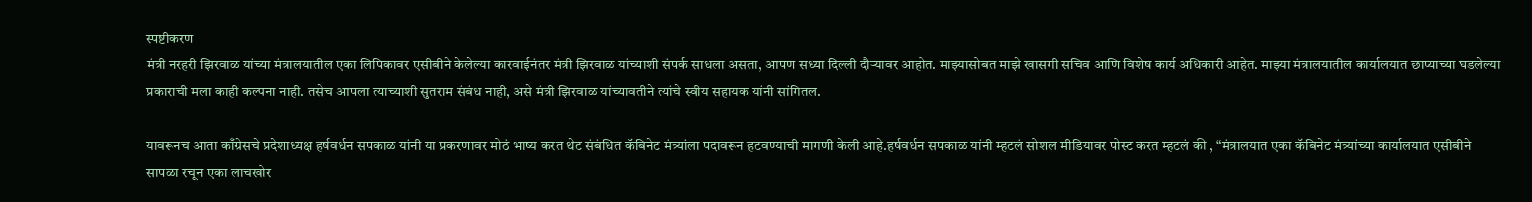स्पष्टीकरण
मंत्री नरहरी झिरवाळ यांच्या मंत्रालयातील एका लिपिकावर एसीबीने केलेल्या कारवाईनंतर मंत्री झिरवाळ यांच्याशी संपर्क साधला असता, आपण सध्या दिल्ली दौऱ्यावर आहोत. माझ्यासोबत माझे खासगी सचिव आणि विशेष कार्य अधिकारी आहेत. माझ्या मंत्रालयातील कार्यालयात छाप्याच्या घडलेल्या प्रकाराची मला काही कल्पना नाही. तसेच आपला त्याच्याशी सुतराम संबंध नाही, असे मंत्री झिरवाळ यांच्यावतीने त्यांचे स्वीय सहायक यांनी सांगितल.

यावरूनच आता काँग्रेसचे प्रदेशाध्यक्ष हर्षवर्धन सपकाळ यांनी या प्रकरणावर मोठं भाष्य करत थेट संबंधित कॅबिनेट मंत्र्यांला पदावरून हटवण्याची मागणी केली आहे.हर्षवर्धन सपकाळ यांनी म्हटलं सोशल मीडियावर पोस्ट करत म्हटलं की , “मंत्रालयात एका कॅबिनेट मंत्र्यांच्या कार्यालयात एसीबीने सापळा रचून एका लाचखोर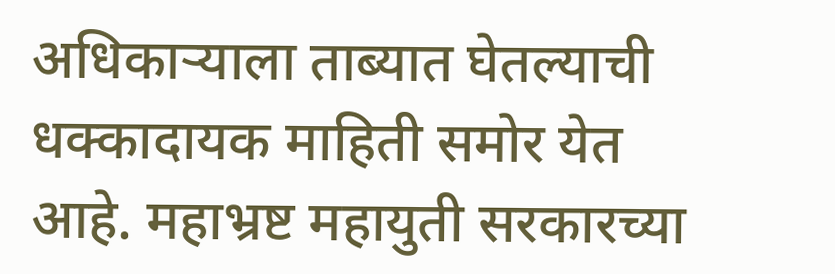अधिकाऱ्याला ताब्यात घेतल्याची धक्कादायक माहिती समोर येत आहे. महाभ्रष्ट महायुती सरकारच्या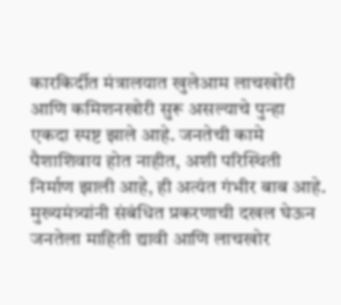कारकिर्दीत मंत्रालयात खुलेआम लाचखोरी आणि कमिशनखोरी सुरू असल्याचे पुन्हा एकदा स्पष्ट झाले आहे. जनतेची कामे पैशाशिवाय होत नाहीत, अशी परिस्थिती निर्माण झाली आहे, ही अत्यंत गंभीर बाब आहे. मुख्यमंत्र्यांनी संबंधित प्रकरणाची दखल घेऊन जनतेला माहिती द्यावी आणि लाचखोर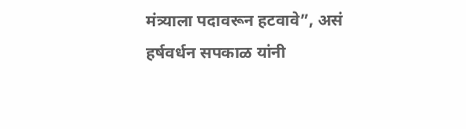मंत्र्याला पदावरून हटवावे”, असं हर्षवर्धन सपकाळ यांनी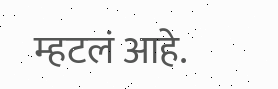म्हटलं आहे.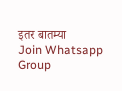इतर बातम्या
Join Whatsapp Group